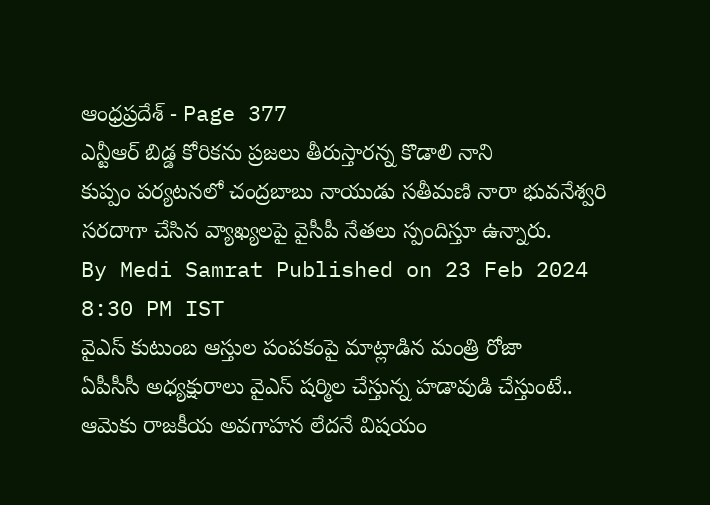ఆంధ్రప్రదేశ్ - Page 377
ఎన్టీఆర్ బిడ్డ కోరికను ప్రజలు తీరుస్తారన్న కొడాలి నాని
కుప్పం పర్యటనలో చంద్రబాబు నాయుడు సతీమణి నారా భువనేశ్వరి సరదాగా చేసిన వ్యాఖ్యలపై వైసీపీ నేతలు స్పందిస్తూ ఉన్నారు.
By Medi Samrat Published on 23 Feb 2024 8:30 PM IST
వైఎస్ కుటుంబ ఆస్తుల పంపకంపై మాట్లాడిన మంత్రి రోజా
ఏపీసీసీ అధ్యక్షురాలు వైఎస్ షర్మిల చేస్తున్న హడావుడి చేస్తుంటే.. ఆమెకు రాజకీయ అవగాహన లేదనే విషయం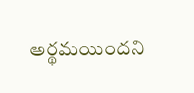అర్థమయిందని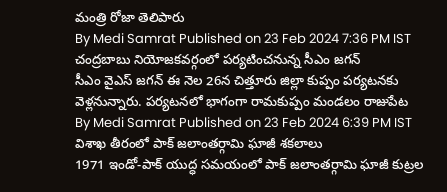మంత్రి రోజా తెలిపారు
By Medi Samrat Published on 23 Feb 2024 7:36 PM IST
చంద్రబాబు నియోజకవర్గంలో పర్యటించనున్న సీఎం జగన్
సీఎం వైఎస్ జగన్ ఈ నెల 26న చిత్తూరు జిల్లా కుప్పం పర్యటనకు వెళ్లనున్నారు. పర్యటనలో భాగంగా రామకుప్పం మండలం రాజుపేట
By Medi Samrat Published on 23 Feb 2024 6:39 PM IST
విశాఖ తీరంలో పాక్ జలాంతర్గామి ఘాజీ శకలాలు
1971 ఇండో-పాక్ యుద్ధ సమయంలో పాక్ జలాంతర్గామి ఘాజీ కుట్రల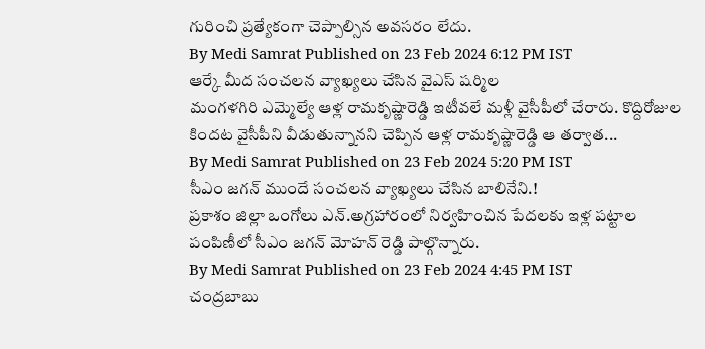గురించి ప్రత్యేకంగా చెప్పాల్సిన అవసరం లేదు.
By Medi Samrat Published on 23 Feb 2024 6:12 PM IST
ఆర్కే మీద సంచలన వ్యాఖ్యలు చేసిన వైఎస్ షర్మిల
మంగళగిరి ఎమ్మెల్యే ఆళ్ల రామకృష్ణారెడ్డి ఇటీవలే మళ్లీ వైసీపీలో చేరారు. కొద్దిరోజుల కిందట వైసీపీని వీడుతున్నానని చెప్పిన ఆళ్ల రామకృష్ణారెడ్డి ఆ తర్వాత...
By Medi Samrat Published on 23 Feb 2024 5:20 PM IST
సీఎం జగన్ ముందే సంచలన వ్యాఖ్యలు చేసిన బాలినేని.!
ప్రకాశం జిల్లా ఒంగోలు ఎన్.అగ్రహారంలో నిర్వహించిన పేదలకు ఇళ్ల పట్టాల పంపిణీలో సీఎం జగన్ మోహన్ రెడ్డి పాల్గొన్నారు.
By Medi Samrat Published on 23 Feb 2024 4:45 PM IST
చంద్రబాబు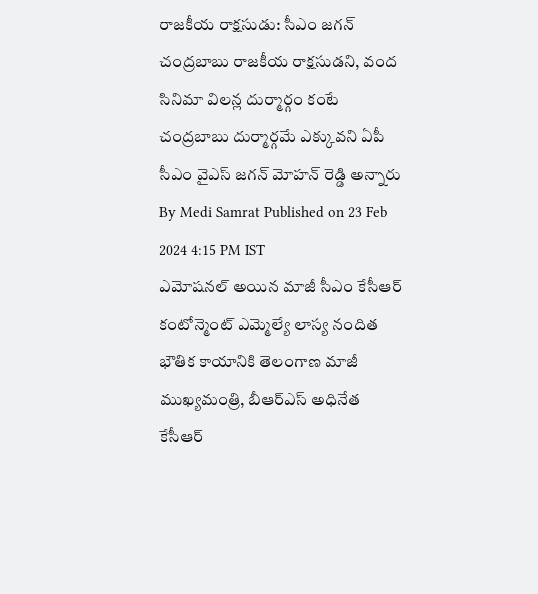రాజకీయ రాక్షసుడు: సీఎం జగన్
చంద్రబాబు రాజకీయ రాక్షసుడని, వంద సినిమా విలన్ల దుర్మార్గం కంటే చంద్రబాబు దుర్మార్గమే ఎక్కువని ఏపీ సీఎం వైఎస్ జగన్ మోహన్ రెడ్డి అన్నారు
By Medi Samrat Published on 23 Feb 2024 4:15 PM IST
ఎమోషనల్ అయిన మాజీ సీఎం కేసీఆర్
కంటోన్మెంట్ ఎమ్మెల్యే లాస్య నందిత భౌతిక కాయానికి తెలంగాణ మాజీ ముఖ్యమంత్రి, బీఆర్ఎస్ అధినేత కేసీఆర్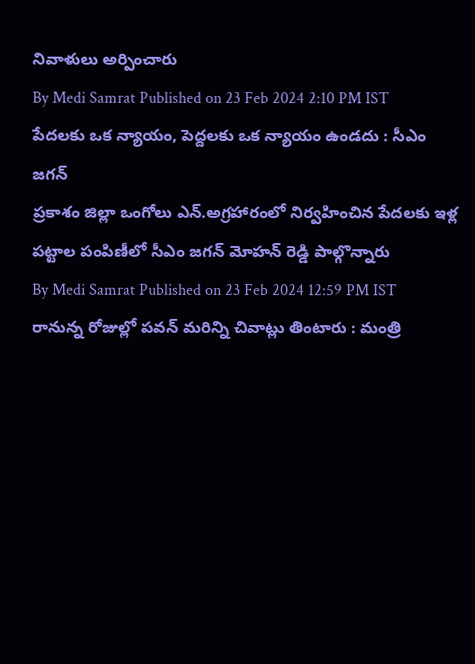నివాళులు అర్పించారు
By Medi Samrat Published on 23 Feb 2024 2:10 PM IST
పేదలకు ఒక న్యాయం, పెద్దలకు ఒక న్యాయం ఉండదు : సీఎం జగన్
ప్రకాశం జిల్లా ఒంగోలు ఎన్.అగ్రహారంలో నిర్వహించిన పేదలకు ఇళ్ల పట్టాల పంపిణీలో సీఎం జగన్ మోహన్ రెడ్డి పాల్గొన్నారు
By Medi Samrat Published on 23 Feb 2024 12:59 PM IST
రానున్న రోజుల్లో పవన్ మరిన్ని చివాట్లు తింటారు : మంత్రి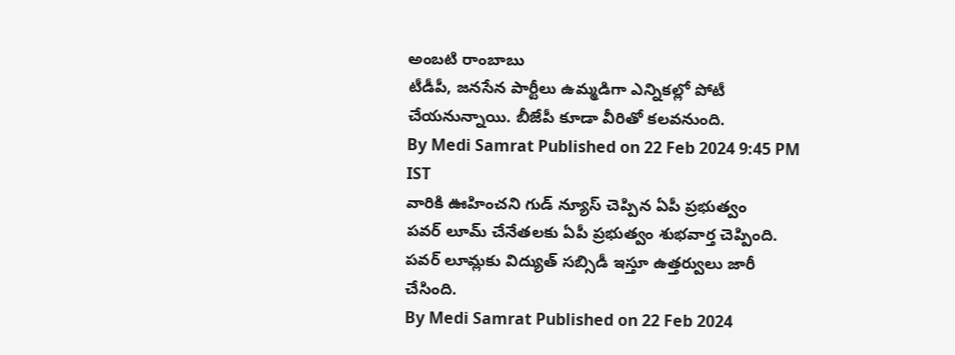అంబటి రాంబాబు
టీడీపీ, జనసేన పార్టీలు ఉమ్మడిగా ఎన్నికల్లో పోటీ చేయనున్నాయి. బీజేపీ కూడా వీరితో కలవనుంది.
By Medi Samrat Published on 22 Feb 2024 9:45 PM IST
వారికి ఊహించని గుడ్ న్యూస్ చెప్పిన ఏపీ ప్రభుత్వం
పవర్ లూమ్ చేనేతలకు ఏపీ ప్రభుత్వం శుభవార్త చెప్పింది. పవర్ లూమ్లకు విద్యుత్ సబ్సిడీ ఇస్తూ ఉత్తర్వులు జారీ చేసింది.
By Medi Samrat Published on 22 Feb 2024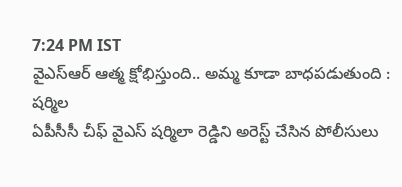7:24 PM IST
వైఎస్ఆర్ ఆత్మ క్షోభిస్తుంది.. అమ్మ కూడా బాధపడుతుంది : షర్మిల
ఏపీసీసీ చీఫ్ వైఎస్ షర్మిలా రెడ్డిని అరెస్ట్ చేసిన పోలీసులు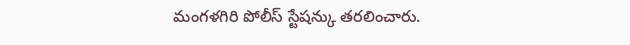మంగళగిరి పోలీస్ స్టేషన్కు తరలించారు.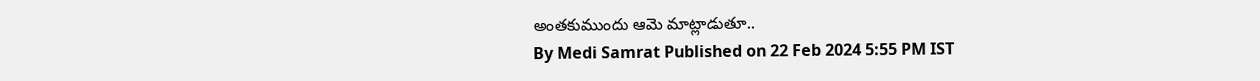అంతకుముందు ఆమె మాట్లాడుతూ..
By Medi Samrat Published on 22 Feb 2024 5:55 PM IST